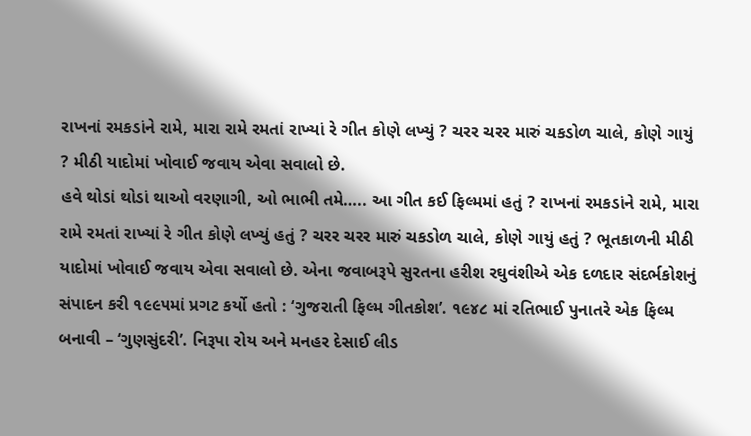રાખનાં રમકડાંને રામે, મારા રામે રમતાં રાખ્યાં રે ગીત કોણે લખ્યું ? ચરર ચરર મારું ચકડોળ ચાલે, કોણે ગાયું ? મીઠી યાદોમાં ખોવાઈ જવાય એવા સવાલો છે.
હવે થોડાં થોડાં થાઓ વરણાગી, ઓ ભાભી તમે….. આ ગીત કઈ ફિલ્મમાં હતું ? રાખનાં રમકડાંને રામે, મારા રામે રમતાં રાખ્યાં રે ગીત કોણે લખ્યું હતું ? ચરર ચરર મારું ચકડોળ ચાલે, કોણે ગાયું હતું ? ભૂતકાળની મીઠી યાદોમાં ખોવાઈ જવાય એવા સવાલો છે. એના જવાબરૂપે સુરતના હરીશ રઘુવંશીએ એક દળદાર સંદર્ભકોશનું સંપાદન કરી ૧૯૯૫માં પ્રગટ કર્યો હતો : ‘ગુજરાતી ફિલ્મ ગીતકોશ’. ૧૯૪૮ માં રતિભાઈ પુનાતરે એક ફિલ્મ બનાવી – ‘ગુણસુંદરી’. નિરૂપા રોય અને મનહર દેસાઈ લીડ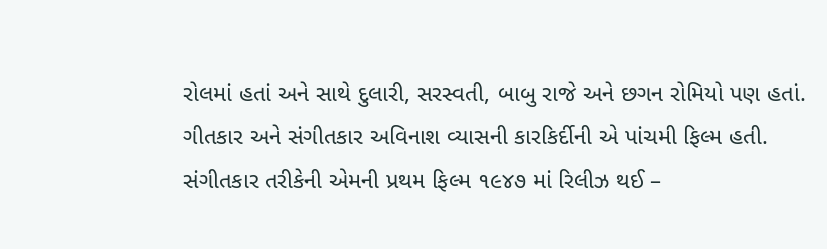રોલમાં હતાં અને સાથે દુલારી, સરસ્વતી, બાબુ રાજે અને છગન રોમિયો પણ હતાં. ગીતકાર અને સંગીતકાર અવિનાશ વ્યાસની કારકિર્દીની એ પાંચમી ફિલ્મ હતી. સંગીતકાર તરીકેની એમની પ્રથમ ફિલ્મ ૧૯૪૭ માં રિલીઝ થઈ –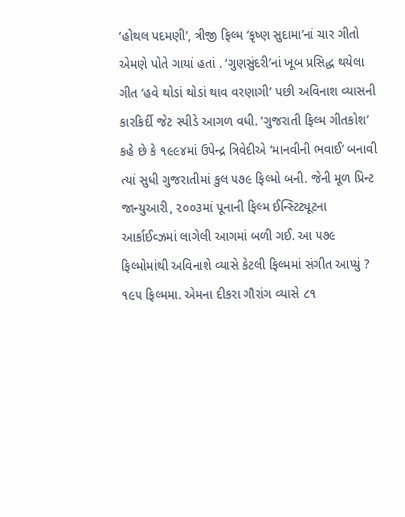‘હોથલ પદમણી’, ત્રીજી ફિલ્મ ‘કૃષ્ણ સુદામા’નાં ચાર ગીતો એમણે પોતે ગાયાં હતાં . ‘ગુણસુંદરી’નાં ખૂબ પ્રસિદ્ધ થયેલા ગીત ‘હવે થોડાં થોડાં થાવ વરણાગી’ પછી અવિનાશ વ્યાસની કારકિર્દી જેટ સ્પીડે આગળ વધી. ‘ગુજરાતી ફિલ્મ ગીતકોશ’ કહે છે કે ૧૯૯૪માં ઉપેન્દ્ર ત્રિવેદીએ ‘માનવીની ભવાઈ’ બનાવી ત્યાં સુધી ગુજરાતીમાં કુલ ૫૭૯ ફિલ્મો બની. જેની મૂળ પ્રિન્ટ જાન્યુઆરી, ૨૦૦૩માં પૂનાની ફિલ્મ ઈન્સ્ટિટ્યૂટના આર્કાઈવ્ઝમાં લાગેલી આગમાં બળી ગઈ. આ ૫૭૯ ફિલ્મોમાંથી અવિનાશે વ્યાસે કેટલી ફિલ્મમાં સંગીત આપ્યું ? ૧૯૫ ફિલ્મમા. એમના દીકરા ગૌરાંગ વ્યાસે ૮૧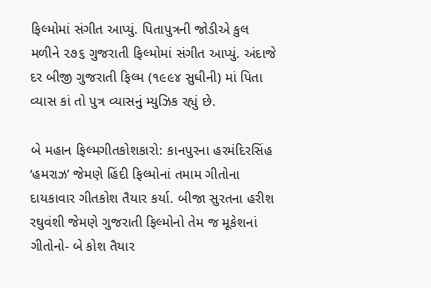ફિલ્મોમાં સંગીત આપ્યું. પિતાપુત્રની જોડીએ કુલ મળીને ૨૭૬ ગુજરાતી ફિલ્મોમાં સંગીત આપ્યું. અંદાજે દર બીજી ગુજરાતી ફિલ્મ (૧૯૯૪ સુધીની) માં પિતા વ્યાસ કાં તો પુત્ર વ્યાસનું મ્યુઝિક રહ્યું છે.

બે મહાન ફિલ્મગીતકોશકારો: કાનપુરના હરમંદિરસિંહ ‘હમરાઝ’ જેમણે હિંદી ફિલ્મોનાં તમામ ગીતોના દાયકાવાર ગીતકોશ તૈયાર કર્યા. બીજા સુરતના હરીશ રઘુવંશી જેમણે ગુજરાતી ફિલ્મોનો તેમ જ મૂકેશનાં ગીતોનો- બે કોશ તૈયાર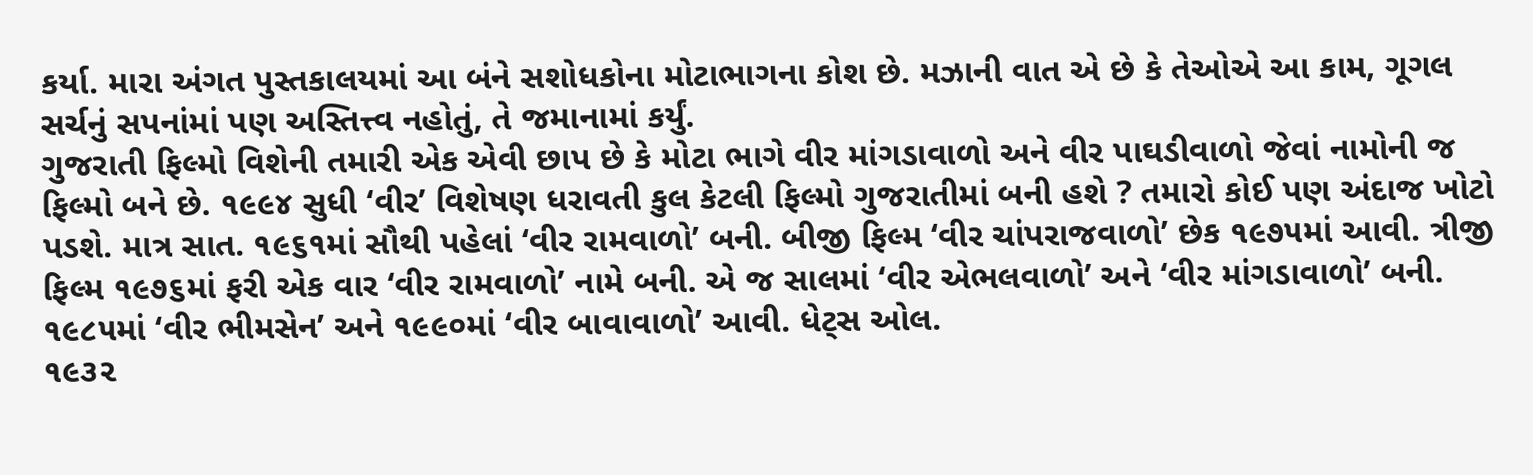કર્યા. મારા અંગત પુસ્તકાલયમાં આ બંને સશોધકોના મોટાભાગના કોશ છે. મઝાની વાત એ છે કે તેઓએ આ કામ, ગૂગલ સર્ચનું સપનાંમાં પણ અસ્તિત્ત્વ નહોતું, તે જમાનામાં કર્યું.
ગુજરાતી ફિલ્મો વિશેની તમારી એક એવી છાપ છે કે મોટા ભાગે વીર માંગડાવાળો અને વીર પાઘડીવાળો જેવાં નામોની જ ફિલ્મો બને છે. ૧૯૯૪ સુધી ‘વીર’ વિશેષણ ધરાવતી કુલ કેટલી ફિલ્મો ગુજરાતીમાં બની હશે ? તમારો કોઈ પણ અંદાજ ખોટો પડશે. માત્ર સાત. ૧૯૬૧માં સૌથી પહેલાં ‘વીર રામવાળો’ બની. બીજી ફિલ્મ ‘વીર ચાંપરાજવાળો’ છેક ૧૯૭૫માં આવી. ત્રીજી ફિલ્મ ૧૯૭૬માં ફરી એક વાર ‘વીર રામવાળો’ નામે બની. એ જ સાલમાં ‘વીર એભલવાળો’ અને ‘વીર માંગડાવાળો’ બની. ૧૯૮૫માં ‘વીર ભીમસેન’ અને ૧૯૯૦માં ‘વીર બાવાવાળો’ આવી. ધેટ્સ ઓલ.
૧૯૩૨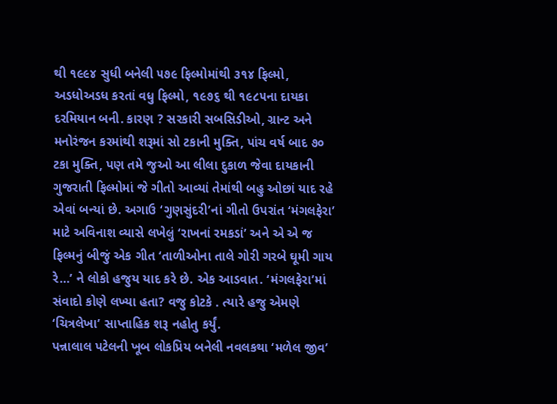થી ૧૯૯૪ સુધી બનેલી ૫૭૯ ફિલ્મોમાંથી ૩૧૪ ફિલ્મો, અડધોઅડધ કરતાં વધુ ફિલ્મો, ૧૯૭૬ થી ૧૯૮૫ના દાયકા દરમિયાન બની. કારણ ? સરકારી સબસિડીઓ, ગ્રાન્ટ અને મનોરંજન કરમાંથી શરૂમાં સો ટકાની મુક્તિ, પાંચ વર્ષ બાદ ૭૦ ટકા મુક્તિ, પણ તમે જુઓ આ લીલા દુકાળ જેવા દાયકાની ગુજરાતી ફિલ્મોમાં જે ગીતો આવ્યાં તેમાંથી બહુ ઓછાં યાદ રહે એવાં બન્યાં છે. અગાઉ ‘ગુણસુંદરી’નાં ગીતો ઉપરાંત ‘મંગલફેરા’ માટે અવિનાશ વ્યાસે લખેલું ‘રાખનાં રમકડાં’ અને એ એ જ ફિલ્મનું બીજું એક ગીત ‘તાળીઓના તાલે ગોરી ગરબે ઘૂમી ગાય રે…’ ને લોકો હજુય યાદ કરે છે. એક આડવાત. ‘મંગલફેરા’માં સંવાદો કોણે લખ્યા હતા? વજુ કોટકે . ત્યારે હજુ એમણે ‘ચિત્રલેખા’ સાપ્તાહિક શરૂ નહોતુ કર્યું.
પન્નાલાલ પટેલની ખૂબ લોકપ્રિય બનેલી નવલકથા ‘મળેલ જીવ’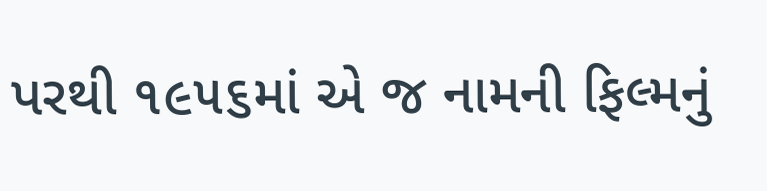પરથી ૧૯૫૬માં એ જ નામની ફિલ્મનું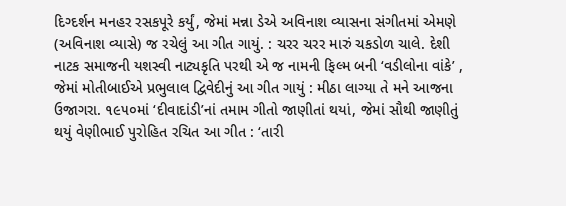દિગ્દર્શન મનહર રસકપૂરે કર્યું, જેમાં મન્ના ડેએ અવિનાશ વ્યાસના સંગીતમાં એમણે (અવિનાશ વ્યાસે) જ રચેલું આ ગીત ગાયું. : ચરર ચરર મારું ચકડોળ ચાલે. દેશી નાટક સમાજની યશસ્વી નાટ્યકૃતિ પરથી એ જ નામની ફિલ્મ બની ‘વડીલોના વાંકે’ , જેમાં મોતીબાઈએ પ્રભુલાલ દ્વિવેદીનું આ ગીત ગાયું : મીઠા લાગ્યા તે મને આજના ઉજાગરા. ૧૯૫૦માં ‘દીવાદાંડી’નાં તમામ ગીતો જાણીતાં થયાં, જેમાં સૌથી જાણીતું થયું વેણીભાઈ પુરોહિત રચિત આ ગીત : ‘તારી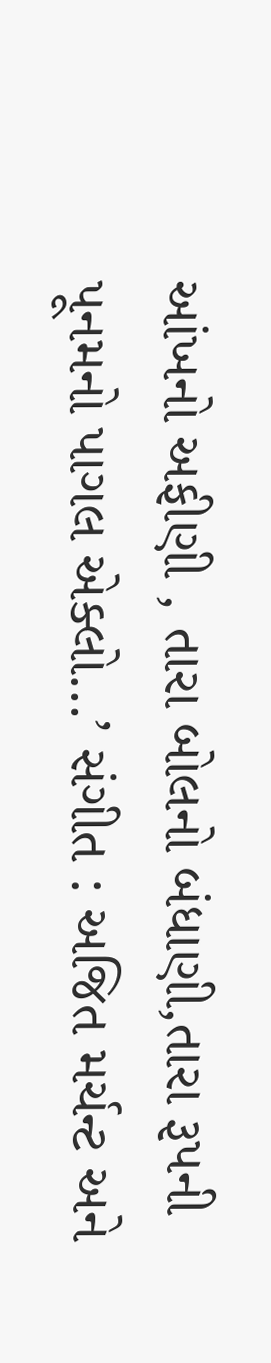આંખનો અફીણી , તારા બોલનો બંધાણી,તારા રૂપની પૂનમનો પાગલ એક્લો…’ સંગીત : અજિત મર્ચન્ટ અને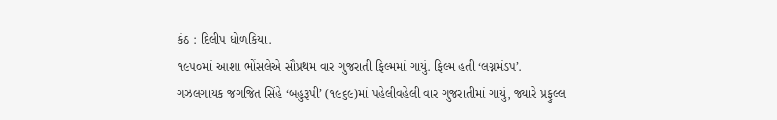કંઠ : દિલીપ ધોળકિયા.
૧૯૫૦માં આશા ભોંસલેએ સૌપ્રથમ વાર ગુજરાતી ફિલ્મમાં ગાયું. ફિલ્મ હતી ‘લગ્નમંડપ’. ગઝલગાયક જગજિત સિંહે ‘બહુરૂપી’ (૧૯૬૯)માં પહેલીવહેલી વાર ગુજરાતીમાં ગાયું, જ્યારે પ્રફુલ્લ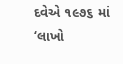દવેએ ૧૯૭૬ માં ‘લાખો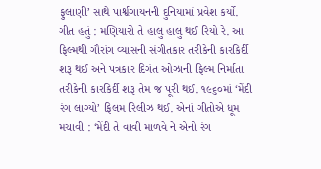ફુલાણી’ સાથે પાર્શ્વગાયનની દુનિયામાં પ્રવેશ કર્યો. ગીત હતું : મણિયારો તે હાલુ હાલુ થઈ રિયો રે. આ ફિલ્મથી ગૌરાંગ વ્યાસની સંગીતકાર તરીકેની કારકિર્દી શરૂ થઈ અને પત્રકાર દિગંત ઓઝાની ફિલ્મ નિર્માતા તરીકેની કારકિર્દી શરૂ તેમ જ પૂરી થઈ. ૧૯૬૦માં ‘મેંદી રંગ લાગ્યો’ ફિલમ રિલીઝ થઈ. એનાં ગીતોએ ધૂમ મચાવી : ‘મેંદી તે વાવી માળવે ને એનો રંગ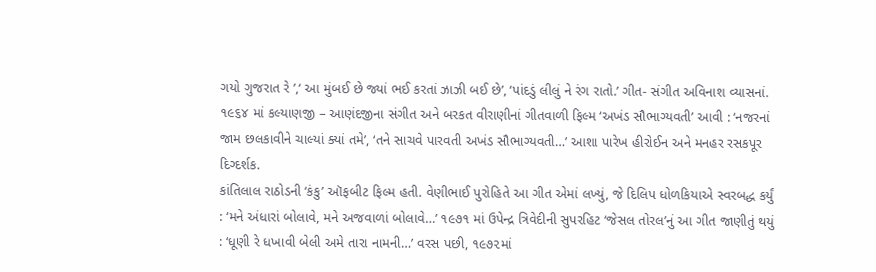ગયો ગુજરાત રે ’,‘ આ મુંબઈ છે જ્યાં ભઈ કરતાં ઝાઝી બઈ છે’, ‘પાંદડું લીલું ને રંગ રાતો.’ ગીત- સંગીત અવિનાશ વ્યાસનાં. ૧૯૬૪ માં કલ્યાણજી – આણંદજીના સંગીત અને બરકત વીરાણીનાં ગીતવાળી ફિલ્મ ‘અખંડ સૌભાગ્યવતી’ આવી : ‘નજરનાં જામ છલકાવીને ચાલ્યાં ક્યાં તમે’, ‘તને સાચવે પારવતી અખંડ સૌભાગ્યવતી…’ આશા પારેખ હીરોઈન અને મનહર રસકપૂર દિગ્દર્શક.
કાંતિલાલ રાઠોડની ‘કંકુ’ ઑફબીટ ફિલ્મ હતી. વેણીભાઈ પુરોહિતે આ ગીત એમાં લખ્યું, જે દિલિપ ધોળકિયાએ સ્વરબદ્ધ કર્યું : ‘મને અંધારાં બોલાવે, મને અજવાળાં બોલાવે…’ ૧૯૭૧ માં ઉપેન્દ્ર ત્રિવેદીની સુપરહિટ ‘જેસલ તોરલ’નું આ ગીત જાણીતું થયું : ‘ધૂણી રે ધખાવી બેલી અમે તારા નામની…’ વરસ પછી, ૧૯૭૨માં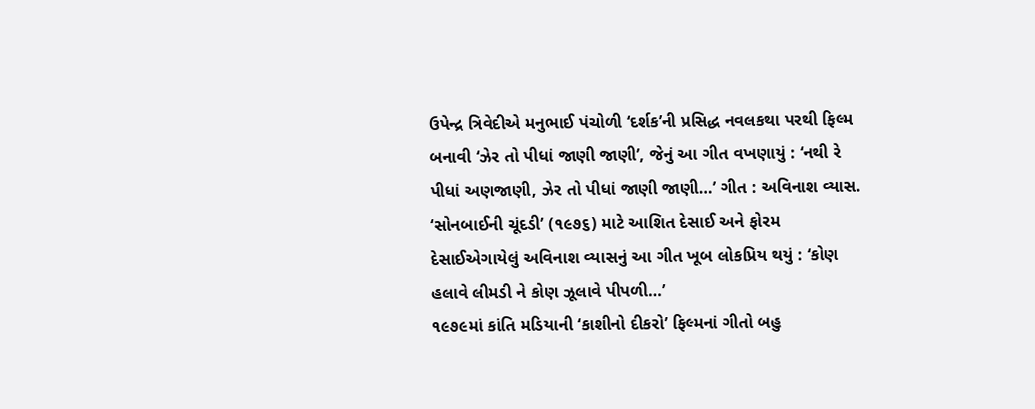ઉપેન્દ્ર ત્રિવેદીએ મનુભાઈ પંચોળી ‘દર્શક’ની પ્રસિદ્ધ નવલકથા પરથી ફિલ્મ બનાવી ‘ઝેર તો પીધાં જાણી જાણી’, જેનું આ ગીત વખણાયું : ‘નથી રે પીધાં અણજાણી, ઝેર તો પીધાં જાણી જાણી…’ ગીત : અવિનાશ વ્યાસ. ‘સોનબાઈની ચૂંદડી’ (૧૯૭૬) માટે આશિત દેસાઈ અને ફોરમ દેસાઈએગાયેલું અવિનાશ વ્યાસનું આ ગીત ખૂબ લોકપ્રિય થયું : ‘કોણ હલાવે લીમડી ને કોણ ઝૂલાવે પીપળી…’
૧૯૭૯માં કાંતિ મડિયાની ‘કાશીનો દીકરો’ ફિલ્મનાં ગીતો બહુ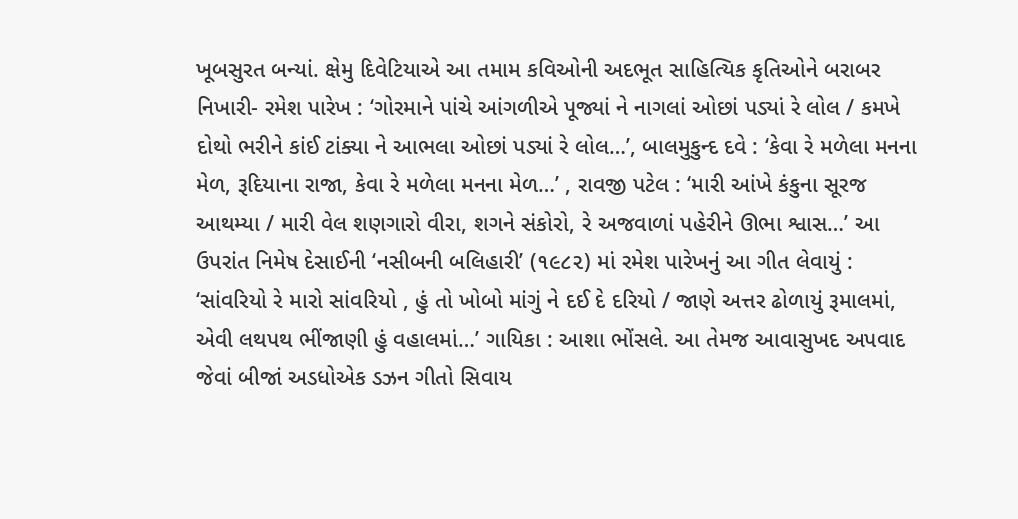ખૂબસુરત બન્યાં. ક્ષેમુ દિવેટિયાએ આ તમામ કવિઓની અદભૂત સાહિત્યિક કૃતિઓને બરાબર નિખારી- રમેશ પારેખ : ‘ગોરમાને પાંચે આંગળીએ પૂજ્યાં ને નાગલાં ઓછાં પડ્યાં રે લોલ / કમખે દોથો ભરીને કાંઈ ટાંક્યા ને આભલા ઓછાં પડ્યાં રે લોલ…’, બાલમુકુન્દ દવે : ‘કેવા રે મળેલા મનના મેળ, રૂદિયાના રાજા, કેવા રે મળેલા મનના મેળ…’ , રાવજી પટેલ : ‘મારી આંખે કંકુના સૂરજ આથમ્યા / મારી વેલ શણગારો વીરા, શગને સંકોરો, રે અજવાળાં પહેરીને ઊભા શ્વાસ…’ આ ઉપરાંત નિમેષ દેસાઈની ‘નસીબની બલિહારી’ (૧૯૮૨) માં રમેશ પારેખનું આ ગીત લેવાયું : ‘સાંવરિયો રે મારો સાંવરિયો , હું તો ખોબો માંગું ને દઈ દે દરિયો / જાણે અત્તર ઢોળાયું રૂમાલમાં, એવી લથપથ ભીંજાણી હું વહાલમાં…’ ગાયિકા : આશા ભોંસલે. આ તેમજ આવાસુખદ અપવાદ જેવાં બીજાં અડધોએક ડઝન ગીતો સિવાય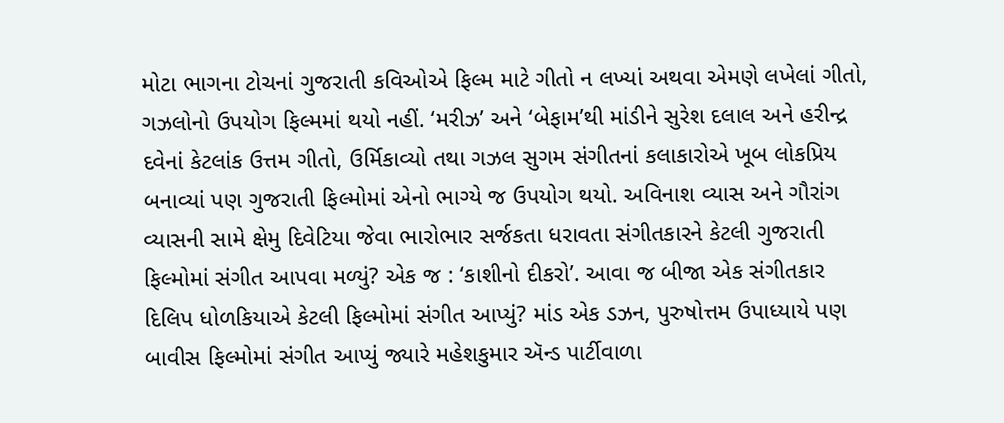મોટા ભાગના ટોચનાં ગુજરાતી કવિઓએ ફિલ્મ માટે ગીતો ન લખ્યાં અથવા એમણે લખેલાં ગીતો, ગઝલોનો ઉપયોગ ફિલ્મમાં થયો નહીં. ‘મરીઝ’ અને ‘બેફામ’થી માંડીને સુરેશ દલાલ અને હરીન્દ્ર દવેનાં કેટલાંક ઉત્તમ ગીતો, ઉર્મિકાવ્યો તથા ગઝલ સુગમ સંગીતનાં કલાકારોએ ખૂબ લોકપ્રિય બનાવ્યાં પણ ગુજરાતી ફિલ્મોમાં એનો ભાગ્યે જ ઉપયોગ થયો. અવિનાશ વ્યાસ અને ગૌરાંગ વ્યાસની સામે ક્ષેમુ દિવેટિયા જેવા ભારોભાર સર્જકતા ધરાવતા સંગીતકારને કેટલી ગુજરાતી ફિલ્મોમાં સંગીત આપવા મળ્યું? એક જ : ‘કાશીનો દીકરો’. આવા જ બીજા એક સંગીતકાર દિલિપ ધોળકિયાએ કેટલી ફિલ્મોમાં સંગીત આપ્યું? માંડ એક ડઝન, પુરુષોત્તમ ઉપાધ્યાયે પણ બાવીસ ફિલ્મોમાં સંગીત આપ્યું જ્યારે મહેશકુમાર ઍન્ડ પાર્ટીવાળા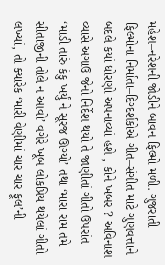મહેશ–નરેશની જોડીને બાવન ફિલ્મો મળી. ગુજરાતી ફિલ્મોના નિર્માતા–દિગ્દર્શકોએ ગીત–સંગીત માટે ગુણવત્તાને બદલે કયાં ધોરણો અપનાવ્યાં હશે , કોને ખબર ? અવિનાશ વ્યાસે અગાઉ જેનો નિર્દેશ થયો તે જાણીતાં ગીતો ઉપરાંત ‘માડી તારું કંકુ ખર્યું ને સૂરજ ઊગ્યો’ તથા ‘મારા રામ તમે સીતાજીની તોલે ન આવો’ વગેરે ખૂબ લોકપ્રિય થયેલાં ગીતો લખ્યાં, તો ક્યારેક ‘મારી વેણીમાં ચાર ચાર ફૂલ’ની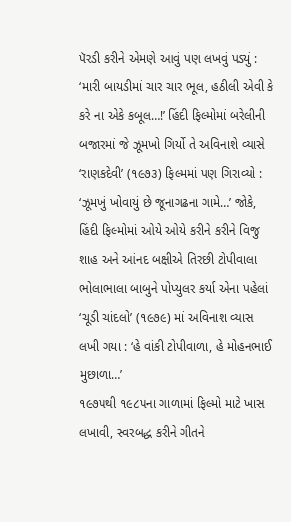પૅરડી કરીને એમણે આવું પણ લખવું પડ્યું : ‘મારી બાયડીમાં ચાર ચાર ભૂલ, હઠીલી એવી કે કરે ના એકે કબૂલ…!’ હિંદી ફિલ્મોમાં બરેલીની બજારમાં જે ઝૂમખો ગિર્યો તે અવિનાશે વ્યાસે ‘રાણકદેવી’ (૧૯૭૩) ફિલ્મમાં પણ ગિરાવ્યો : ‘ઝૂમખું ખોવાયું છે જૂનાગઢના ગામે…’ જોકે, હિંદી ફિલ્મોમાં ઓયે ઓયે કરીને કરીને વિજુ શાહ અને આંનદ બક્ષીએ તિરછી ટોપીવાલા ભોલાભાલા બાબુને પોપ્યુલર કર્યા એના પહેલાં ‘ચૂડી ચાંદલો’ (૧૯૭૯) માં અવિનાશ વ્યાસ લખી ગયા : ‘હે વાંકી ટોપીવાળા, હે મોહનભાઈ મુછાળા…’
૧૯૭૫થી ૧૯૮૫ના ગાળામાં ફિલ્મો માટે ખાસ લખાવી, સ્વરબદ્ધ કરીને ગીતને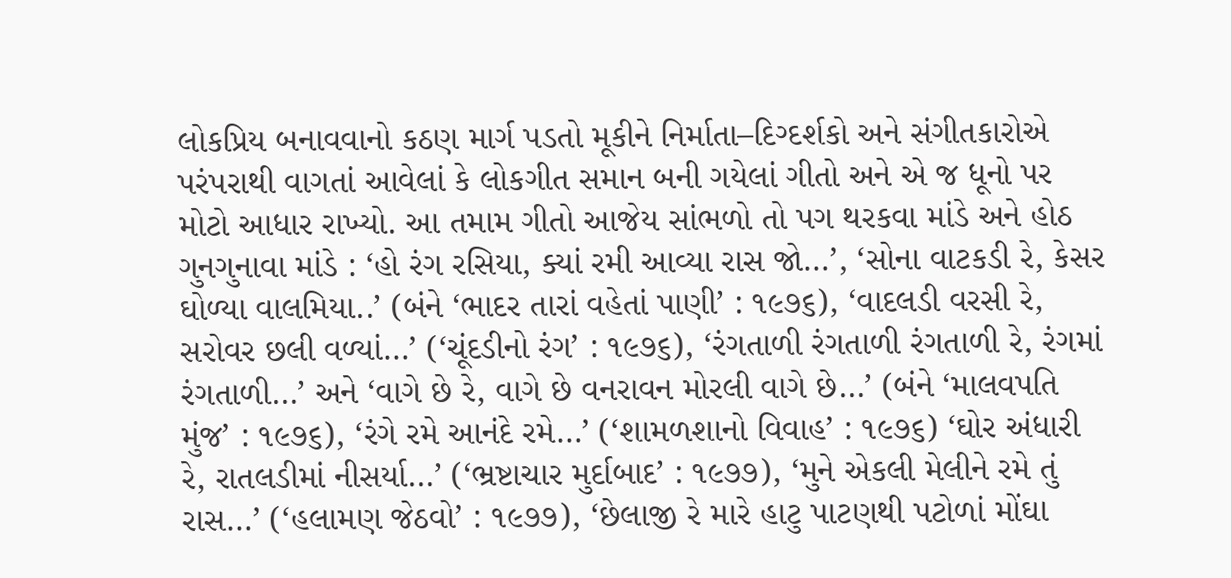લોકપ્રિય બનાવવાનો કઠણ માર્ગ પડતો મૂકીને નિર્માતા–દિગ્દર્શકો અને સંગીતકારોએ પરંપરાથી વાગતાં આવેલાં કે લોકગીત સમાન બની ગયેલાં ગીતો અને એ જ ધૂનો પર મોટો આધાર રાખ્યો. આ તમામ ગીતો આજેય સાંભળો તો પગ થરકવા માંડે અને હોઠ ગુનગુનાવા માંડે : ‘હો રંગ રસિયા, ક્યાં રમી આવ્યા રાસ જો…’, ‘સોના વાટકડી રે, કેસર ઘોળ્યા વાલમિયા..’ (બંને ‘ભાદર તારાં વહેતાં પાણી’ : ૧૯૭૬), ‘વાદલડી વરસી રે, સરોવર છલી વળ્યાં…’ (‘ચૂંદડીનો રંગ’ : ૧૯૭૬), ‘રંગતાળી રંગતાળી રંગતાળી રે, રંગમાં રંગતાળી…’ અને ‘વાગે છે રે, વાગે છે વનરાવન મોરલી વાગે છે…’ (બંને ‘માલવપતિ મુંજ’ : ૧૯૭૬), ‘રંગે રમે આનંદે રમે…’ (‘શામળશાનો વિવાહ’ : ૧૯૭૬) ‘ઘોર અંધારી રે, રાતલડીમાં નીસર્યા…’ (‘ભ્રષ્ટાચાર મુર્દાબાદ’ : ૧૯૭૭), ‘મુને એકલી મેલીને રમે તું રાસ…’ (‘હલામણ જેઠવો’ : ૧૯૭૭), ‘છેલાજી રે મારે હાટુ પાટણથી પટોળાં મોંઘા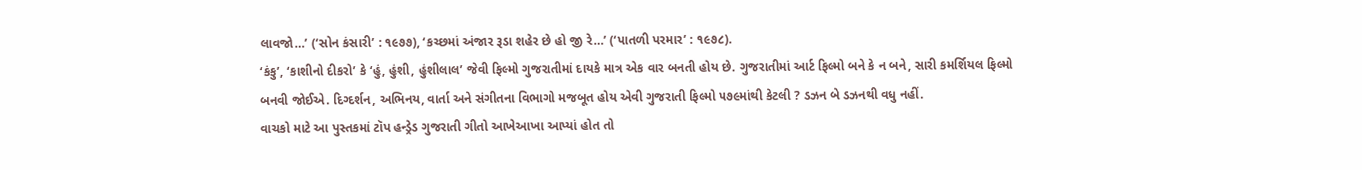લાવજો…’ (‘સોન કંસારી’ : ૧૯૭૭), ‘કચ્છમાં અંજાર રૂડા શહેર છે હો જી રે…’ (‘પાતળી પરમાર’ : ૧૯૭૮).
‘કંકુ’, ‘કાશીનો દીકરો’ કે ‘હું, હુંશી, હુંશીલાલ’ જેવી ફિલ્મો ગુજરાતીમાં દાયકે માત્ર એક વાર બનતી હોય છે. ગુજરાતીમાં આર્ટ ફિલ્મો બને કે ન બને, સારી કમર્શિયલ ફિલ્મો બનવી જોઈએ. દિગ્દર્શન, અભિનય, વાર્તા અને સંગીતના વિભાગો મજબૂત હોય એવી ગુજરાતી ફિલ્મો ૫૭૯માંથી કેટલી ? ડઝન બે ડઝનથી વધુ નહીં.
વાચકો માટે આ પુસ્તકમાં ટૉપ હન્ડ્રેડ ગુજરાતી ગીતો આખેઆખા આપ્યાં હોત તો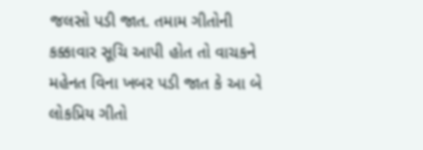જલસો પડી જાત. તમામ ગીતોની કક્કાવાર સૂચિ આપી હોત તો વાચકને મહેનત વિના ખબર પડી જાત કે આ બે લોકપ્રિય ગીતો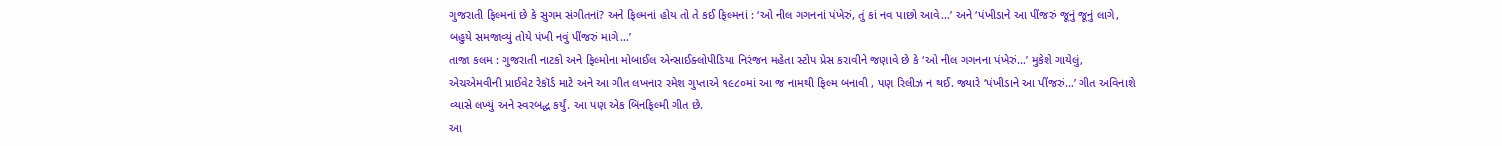ગુજરાતી ફિલ્મનાં છે કે સુગમ સંગીતનાં? અને ફિલ્મનાં હોય તો તે કઈ ફિલ્મનાં : ‘ઓ નીલ ગગનનાં પંખેરું, તું કાં નવ પાછો આવે…’ અને ‘પંખીડાને આ પીંજરું જૂનું જૂનું લાગે, બહુયે સમજાવ્યું તોયે પંખી નવું પીંજરું માગે…’
તાજા કલમ : ગુજરાતી નાટકો અને ફિલ્મોના મોબાઈલ એન્સાઈક્લોપીડિયા નિરંજન મહેતા સ્ટોપ પ્રેસ કરાવીને જણાવે છે કે ‘ઓ નીલ ગગનના પંખેરું…’ મુકેશે ગાયેલું, એચએમવીની પ્રાઈવેટ રેકૉર્ડ માટે અને આ ગીત લખનાર રમેશ ગુપ્તાએ ૧૯૮૦માં આ જ નામથી ફિલ્મ બનાવી , પણ રિલીઝ ન થઈ. જ્યારે ‘પંખીડાને આ પીંજરું…’ ગીત અવિનાશે વ્યાસે લખ્યું અને સ્વરબદ્ધ કર્યું. આ પણ એક બિનફિલ્મી ગીત છે.
આ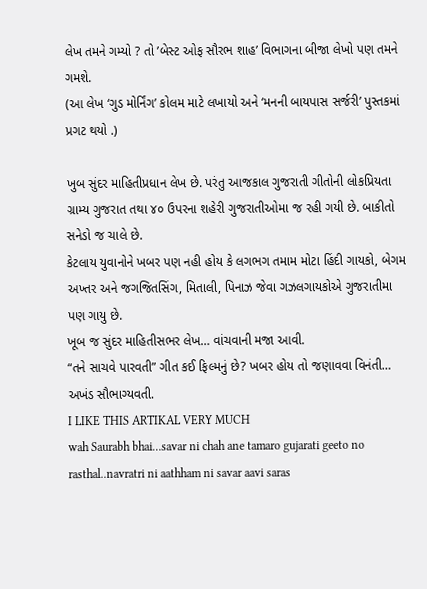લેખ તમને ગમ્યો ? તો ’બેસ્ટ ઓફ સૌરભ શાહ’ વિભાગના બીજા લેખો પણ તમને ગમશે.
(આ લેખ ‘ગુડ મોર્નિંગ’ કોલમ માટે લખાયો અને ‘મનની બાયપાસ સર્જરી’ પુસ્તકમાં પ્રગટ થયો .)

ખુબ સુંદર માહિતીપ્રધાન લેખ છે. પરંતુ આજકાલ ગુજરાતી ગીતોની લોકપ્રિયતા ગ્રામ્ય ગુજરાત તથા ૪૦ ઉપરના શહેરી ગુજરાતીઓમા જ રહી ગયી છે. બાકીતો સનેડો જ ચાલે છે.
કેટલાય યુવાનોને ખબર પણ નહી હોય કે લગભગ તમામ મોટા હિંદી ગાયકો, બેગમ અખ્તર અને જગજિતસિંગ, મિતાલી, પિનાઝ જેવા ગઝલગાયકોએ ગુજરાતીમા પણ ગાયુ છે.
ખૂબ જ સુંદર માહિતીસભર લેખ… વાંચવાની મજા આવી.
“તને સાચવે પારવતી” ગીત કઈ ફિલ્મનું છે? ખબર હોય તો જણાવવા વિનંતી…
અખંડ સૌભાગ્યવતી.
I LIKE THIS ARTIKAL VERY MUCH
wah Saurabh bhai…savar ni chah ane tamaro gujarati geeto no rasthal..navratri ni aathham ni savar aavi saras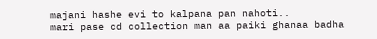majani hashe evi to kalpana pan nahoti..
mari pase cd collection man aa paiki ghanaa badha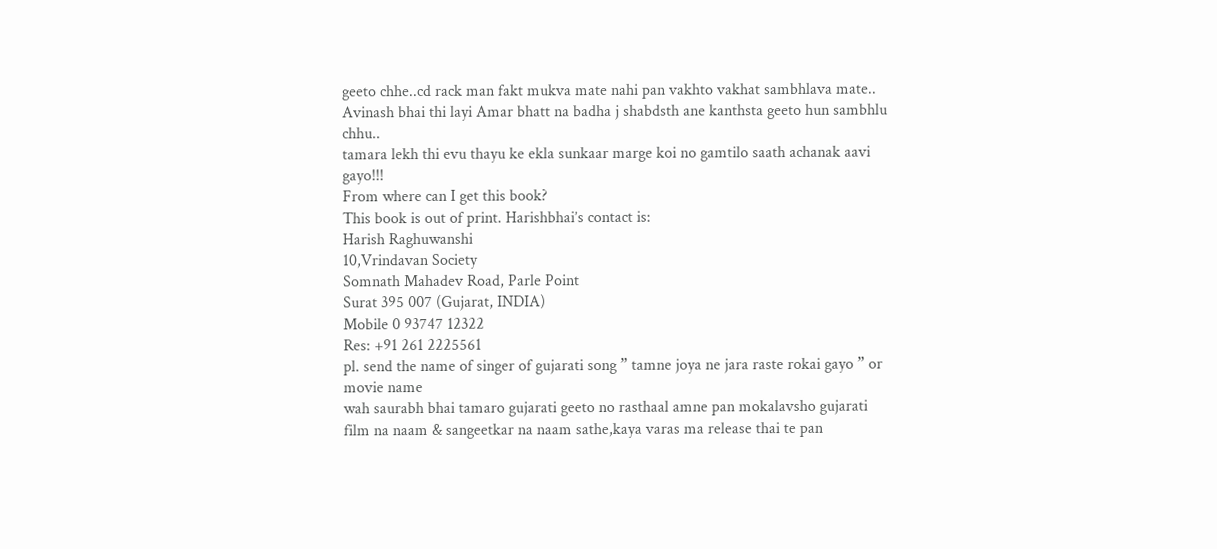geeto chhe..cd rack man fakt mukva mate nahi pan vakhto vakhat sambhlava mate..
Avinash bhai thi layi Amar bhatt na badha j shabdsth ane kanthsta geeto hun sambhlu chhu..
tamara lekh thi evu thayu ke ekla sunkaar marge koi no gamtilo saath achanak aavi gayo!!!
From where can I get this book?
This book is out of print. Harishbhai’s contact is:
Harish Raghuwanshi
10,Vrindavan Society
Somnath Mahadev Road, Parle Point
Surat 395 007 (Gujarat, INDIA)
Mobile 0 93747 12322
Res: +91 261 2225561
pl. send the name of singer of gujarati song ” tamne joya ne jara raste rokai gayo ” or movie name
wah saurabh bhai tamaro gujarati geeto no rasthaal amne pan mokalavsho gujarati film na naam & sangeetkar na naam sathe,kaya varas ma release thai te pan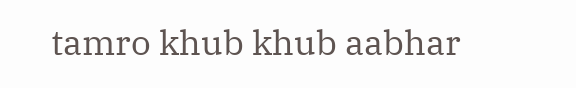tamro khub khub aabhar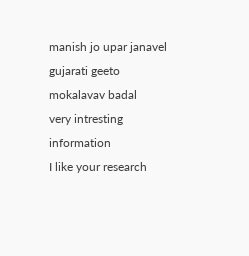manish jo upar janavel gujarati geeto mokalavav badal
very intresting information
I like your research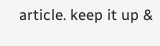article. keep it up &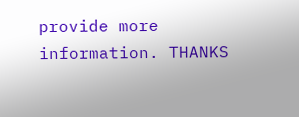provide more information. THANKS